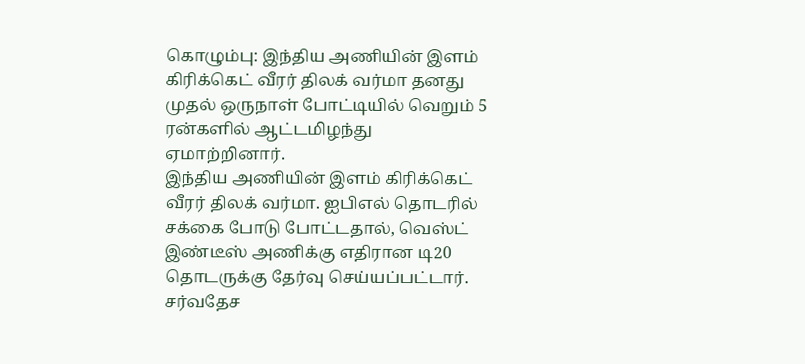கொழும்பு: இந்திய அணியின் இளம் கிரிக்கெட் வீரர் திலக் வர்மா தனது முதல் ஒருநாள் போட்டியில் வெறும் 5 ரன்களில் ஆட்டமிழந்து ஏமாற்றினார்.
இந்திய அணியின் இளம் கிரிக்கெட் வீரர் திலக் வர்மா. ஐபிஎல் தொடரில் சக்கை போடு போட்டதால், வெஸ்ட் இண்டீஸ் அணிக்கு எதிரான டி20 தொடருக்கு தேர்வு செய்யப்பட்டார். சர்வதேச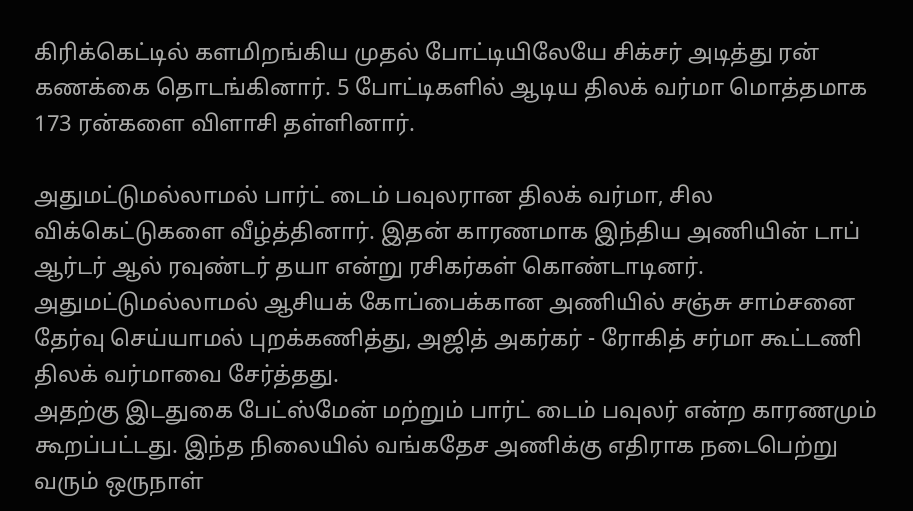கிரிக்கெட்டில் களமிறங்கிய முதல் போட்டியிலேயே சிக்சர் அடித்து ரன் கணக்கை தொடங்கினார். 5 போட்டிகளில் ஆடிய திலக் வர்மா மொத்தமாக 173 ரன்களை விளாசி தள்ளினார்.

அதுமட்டுமல்லாமல் பார்ட் டைம் பவுலரான திலக் வர்மா, சில விக்கெட்டுகளை வீழ்த்தினார். இதன் காரணமாக இந்திய அணியின் டாப் ஆர்டர் ஆல் ரவுண்டர் தயா என்று ரசிகர்கள் கொண்டாடினர். அதுமட்டுமல்லாமல் ஆசியக் கோப்பைக்கான அணியில் சஞ்சு சாம்சனை தேர்வு செய்யாமல் புறக்கணித்து, அஜித் அகர்கர் - ரோகித் சர்மா கூட்டணி திலக் வர்மாவை சேர்த்தது.
அதற்கு இடதுகை பேட்ஸ்மேன் மற்றும் பார்ட் டைம் பவுலர் என்ற காரணமும் கூறப்பட்டது. இந்த நிலையில் வங்கதேச அணிக்கு எதிராக நடைபெற்று வரும் ஒருநாள்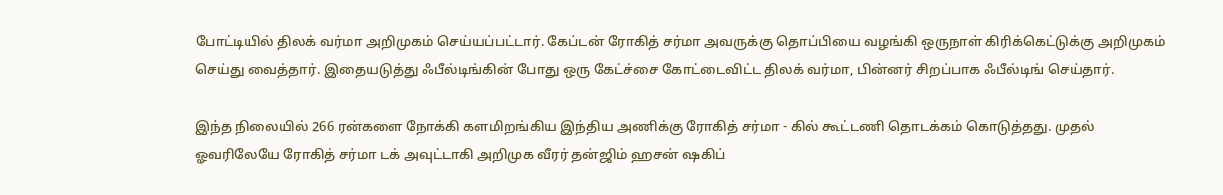போட்டியில் திலக் வர்மா அறிமுகம் செய்யப்பட்டார். கேப்டன் ரோகித் சர்மா அவருக்கு தொப்பியை வழங்கி ஒருநாள் கிரிக்கெட்டுக்கு அறிமுகம் செய்து வைத்தார். இதையடுத்து ஃபீல்டிங்கின் போது ஒரு கேட்ச்சை கோட்டைவிட்ட திலக் வர்மா, பின்னர் சிறப்பாக ஃபீல்டிங் செய்தார்.

இந்த நிலையில் 266 ரன்களை நோக்கி களமிறங்கிய இந்திய அணிக்கு ரோகித் சர்மா - கில் கூட்டணி தொடக்கம் கொடுத்தது. முதல் ஓவரிலேயே ரோகித் சர்மா டக் அவுட்டாகி அறிமுக வீரர் தன்ஜிம் ஹசன் ஷகிப்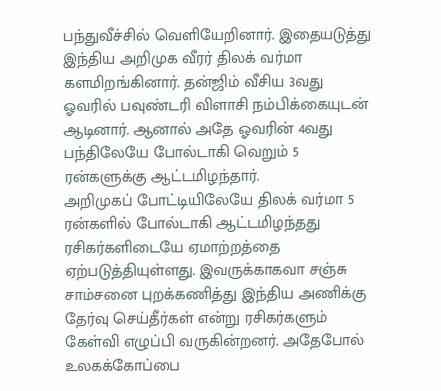பந்துவீச்சில் வெளியேறினார். இதையடுத்து இந்திய அறிமுக வீரர் திலக் வர்மா களமிறங்கினார். தன்ஜிம் வீசிய 3வது ஓவரில் பவுண்டரி விளாசி நம்பிக்கையுடன் ஆடினார். ஆனால் அதே ஓவரின் 4வது பந்திலேயே போல்டாகி வெறும் 5 ரன்களுக்கு ஆட்டமிழந்தார்.
அறிமுகப் போட்டியிலேயே திலக் வர்மா 5 ரன்களில் போல்டாகி ஆட்டமிழந்தது ரசிகர்களிடையே ஏமாற்றத்தை ஏற்படுத்தியுள்ளது. இவருக்காகவா சஞ்சு சாம்சனை புறக்கணித்து இந்திய அணிக்கு தேர்வு செய்தீர்கள் என்று ரசிகர்களும் கேள்வி எழுப்பி வருகின்றனர். அதேபோல் உலகக்கோப்பை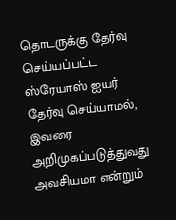தொடருக்கு தேர்வு செய்யப்பட்ட ஸ்ரேயாஸ் ஐயர் தேர்வு செய்யாமல், இவரை அறிமுகப்படுத்துவது அவசியமா என்றும்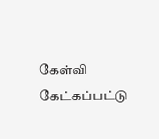கேள்வி கேட்கப்பட்டு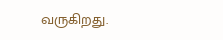வருகிறது.